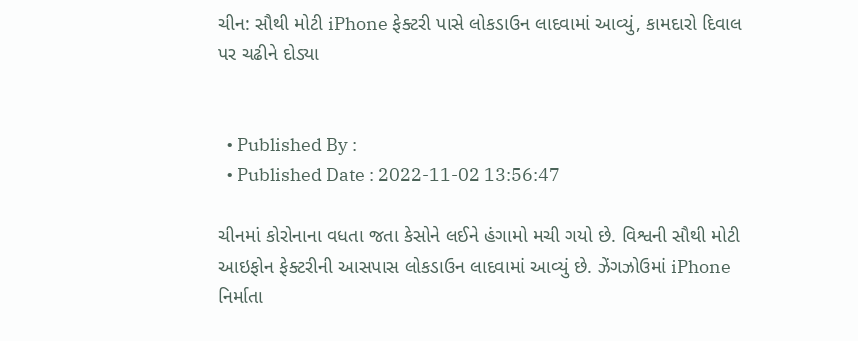ચીન: સૌથી મોટી iPhone ફેક્ટરી પાસે લોકડાઉન લાદવામાં આવ્યું, કામદારો દિવાલ પર ચઢીને દોડ્યા


  • Published By :
  • Published Date : 2022-11-02 13:56:47

ચીનમાં કોરોનાના વધતા જતા કેસોને લઈને હંગામો મચી ગયો છે. વિશ્વની સૌથી મોટી આઇફોન ફેક્ટરીની આસપાસ લોકડાઉન લાદવામાં આવ્યું છે. ઝેંગઝોઉમાં iPhone નિર્માતા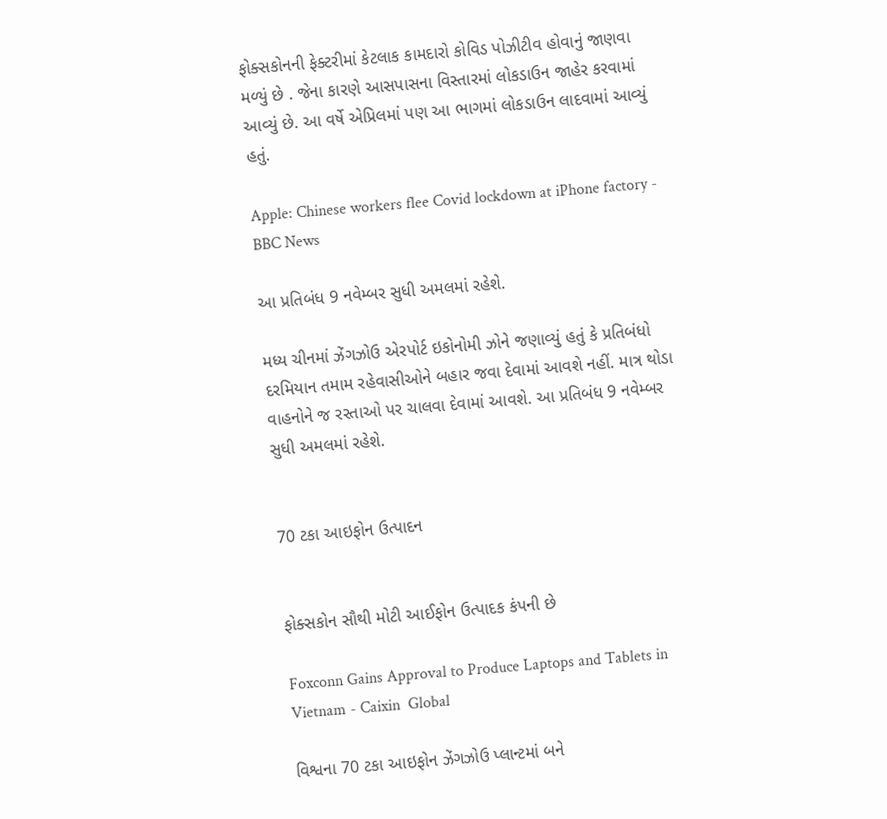ફોક્સકોનની ફેક્ટરીમાં કેટલાક કામદારો કોવિડ પોઝીટીવ હોવાનું જાણવા મળ્યું છે . જેના કારણે આસપાસના વિસ્તારમાં લોકડાઉન જાહેર કરવામાં આવ્યું છે. આ વર્ષે એપ્રિલમાં પણ આ ભાગમાં લોકડાઉન લાદવામાં આવ્યું હતું.

Apple: Chinese workers flee Covid lockdown at iPhone factory - BBC News

આ પ્રતિબંધ 9 નવેમ્બર સુધી અમલમાં રહેશે.

મધ્ય ચીનમાં ઝેંગઝોઉ એરપોર્ટ ઇકોનોમી ઝોને જણાવ્યું હતું કે પ્રતિબંધો દરમિયાન તમામ રહેવાસીઓને બહાર જવા દેવામાં આવશે નહીં. માત્ર થોડા વાહનોને જ રસ્તાઓ પર ચાલવા દેવામાં આવશે. આ પ્રતિબંધ 9 નવેમ્બર સુધી અમલમાં રહેશે.


70 ટકા આઇફોન ઉત્પાદન


ફોક્સકોન સૌથી મોટી આઈફોન ઉત્પાદક કંપની છે

Foxconn Gains Approval to Produce Laptops and Tablets in Vietnam - Caixin  Global

વિશ્વના 70 ટકા આઇફોન ઝેંગઝોઉ પ્લાન્ટમાં બને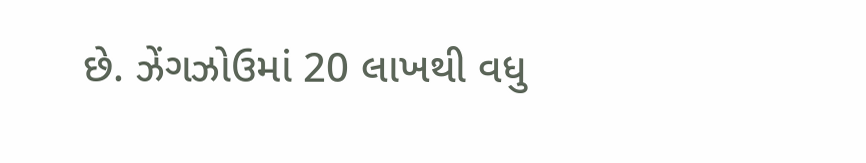છે. ઝેંગઝોઉમાં 20 લાખથી વધુ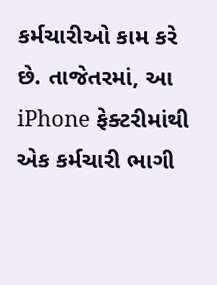કર્મચારીઓ કામ કરે છે. તાજેતરમાં, આ iPhone ફેક્ટરીમાંથી એક કર્મચારી ભાગી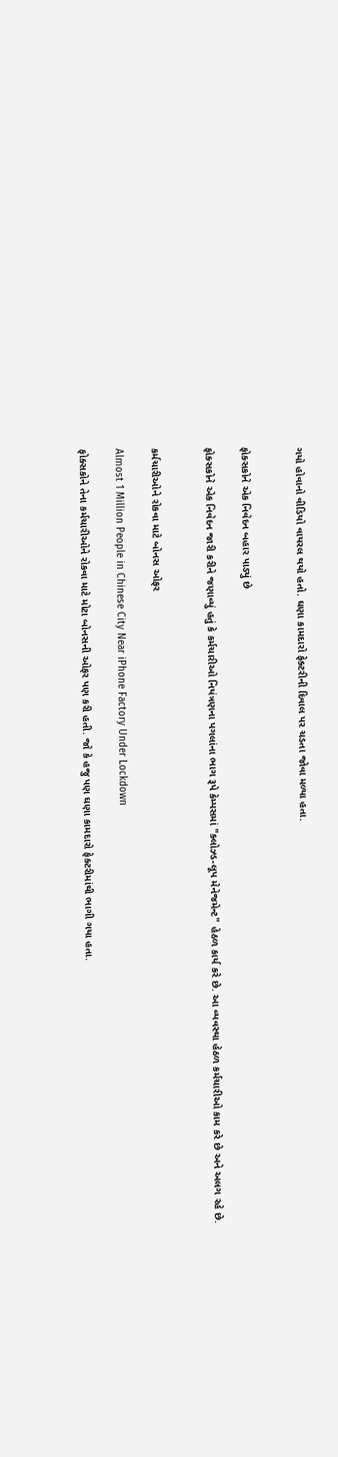ગયો હોવાનો વીડિયો વાયરલ થયો હતો. ઘણા કામદારો ફેક્ટરીની દિવાલ પર ચડતા જોવા મળ્યા હતા.


ફોક્સકોને એક નિવેદન બહાર પાડ્યું છે

ફોક્સકોને એક નિવેદન જારી કરીને જણાવ્યું હતું કે કર્મચારીઓ નિયંત્રણના પગલાંના ભાગ રૂપે કેમ્પસમાં "ક્લોઝ્ડ-લૂપ મેનેજમેન્ટ" હેઠળ કાર્ય કરે છે. આ વ્યવસ્થા હેઠળ કર્મચારીઓ કામ કરે છે અને અલગ રહે છે.


કર્મચારીઓને રોકવા માટે બોનસ ઓફર

Almost 1 Million People in Chinese City Near iPhone Factory Under Lockdown

ફોક્સકોને તેના કર્મચારીઓને રોકવા માટે મોટા બોનસની ઓફર પણ કરી હતી. જો કે હજુ પણ ઘણા કામદારો ફેક્ટરીમાંથી ભાગી ગયા હતા.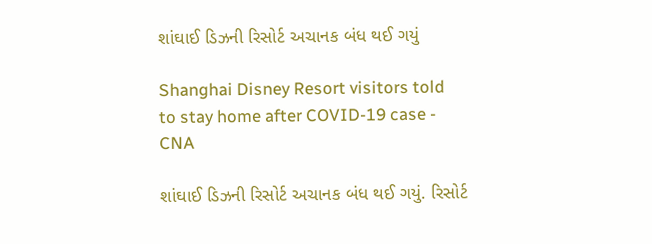શાંઘાઈ ડિઝની રિસોર્ટ અચાનક બંધ થઈ ગયું

Shanghai Disney Resort visitors told to stay home after COVID-19 case - CNA

શાંઘાઈ ડિઝની રિસોર્ટ અચાનક બંધ થઈ ગયું. રિસોર્ટ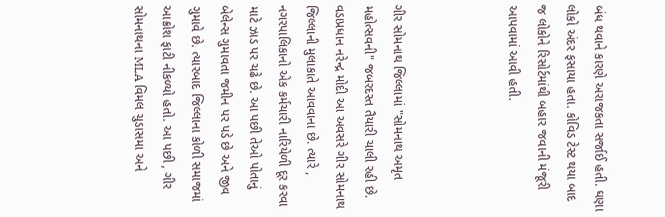બંધ થવાને કારણે અરાજકતા સર્જાઈ હતી. ઘણા લોકો અંદર ફસાયા હતા. કોવિડ ટેસ્ટ થયા બાદ જ લોકોને રિસોર્ટમાંથી બહાર જવાની મંજૂરી આપવામાં આવી હતી.



ગીર સોમનાથ જિલ્લામાં "સોમનાથ અમૃત મહોત્સવની" જબરદસ્ત તૈયારી ચાલી રહી છે. વડાપ્રધાન નરેન્દ્ર મોદી આ અવસરે ગીર સોમનાથ જિલ્લાની મુલાકાતે આવવાના છે. ત્યારે , નગરપાલિકાનો એક કર્મચારી નારિયેળી દૂર કરવા માટે ઝાડ પર ચઢે છે. આ પછી તેઓ પોતાનું બેલેન્સ ગુમાવતા જમીન પર પડે છે અને જીવ ગુમાવે છે. ત્યારબાદ જિલ્લાના કોળી સમાજમાં આક્રોશ ફાટી નીકળ્યો હતો. આ પછી , ગીર સોમનાથના MLA વિમલ ચુડાસમા અને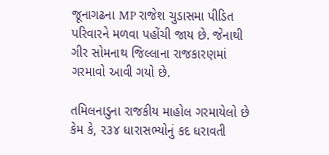જૂનાગઢના MP રાજેશ ચુડાસમા પીડિત પરિવારને મળવા પહોંચી જાય છે. જેનાથી ગીર સોમનાથ જિલ્લાના રાજકારણમાં ગરમાવો આવી ગયો છે.

તમિલનાડુના રાજકીય માહોલ ગરમાયેલો છે કેમ કે, ૨૩૪ ધારાસભ્યોનું કદ ધરાવતી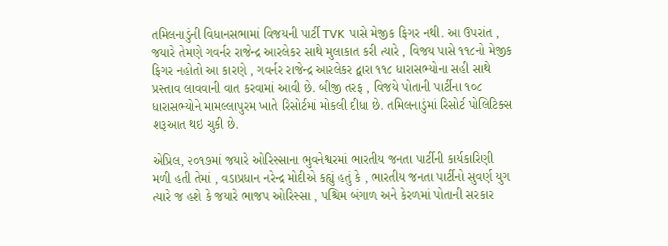તમિલનાડુંની વિધાનસભામાં વિજયની પાર્ટી TVK પાસે મેજીક ફિગર નથી. આ ઉપરાંત , જયારે તેમણે ગવર્નર રાજેન્દ્ર આરલેકર સાથે મુલાકાત કરી ત્યારે , વિજય પાસે ૧૧૮નો મેજીક ફિગર નહોતો આ કારણે , ગવર્નર રાજેન્દ્ર આરલેકર દ્વારા ૧૧૮ ધારાસભ્યોના સહી સાથે પ્રસ્તાવ લાવવાની વાત કરવામાં આવી છે. બીજી તરફ , વિજયે પોતાની પાર્ટીના ૧૦૮ ધારાસભ્યોને મામલ્લાપુરમ ખાતે રિસોર્ટમાં મોકલી દીધા છે. તમિલનાડુંમાં રિસોર્ટ પોલિટિક્સ શરૂઆત થઇ ચુકી છે.

એપ્રિલ, ૨૦૧૭માં જયારે ઓરિસ્સાના ભુવનેશ્વરમાં ભારતીય જનતા પાર્ટીની કાર્યકારિણી મળી હતી તેમાં , વડાપ્રધાન નરેન્દ્ર મોદીએ કહ્યું હતું કે , ભારતીય જનતા પાર્ટીનો સુવર્ણ યુગ ત્યારે જ હશે કે જયારે ભાજપ ઓરિસ્સા , પશ્ચિમ બંગાળ અને કેરળમાં પોતાની સરકાર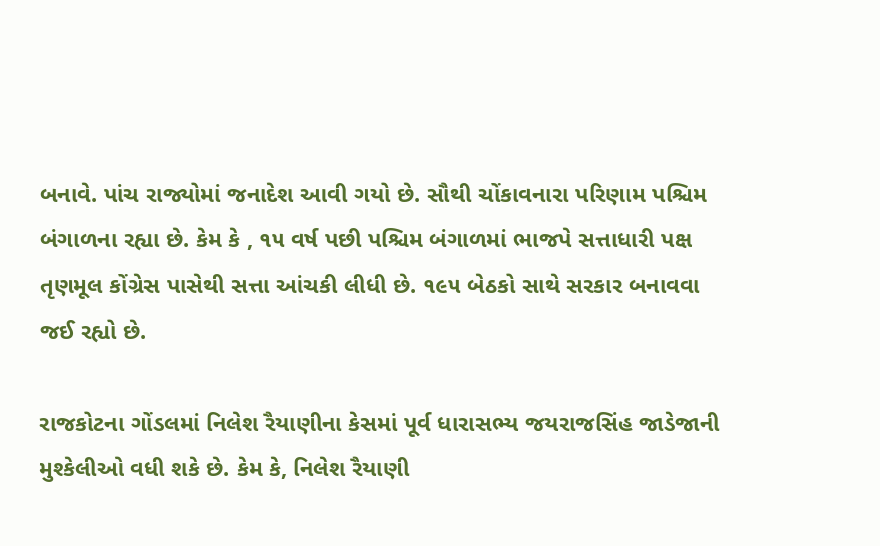બનાવે. પાંચ રાજ્યોમાં જનાદેશ આવી ગયો છે. સૌથી ચોંકાવનારા પરિણામ પશ્ચિમ બંગાળના રહ્યા છે. કેમ કે , ૧૫ વર્ષ પછી પશ્ચિમ બંગાળમાં ભાજપે સત્તાધારી પક્ષ તૃણમૂલ કોંગ્રેસ પાસેથી સત્તા આંચકી લીધી છે. ૧૯૫ બેઠકો સાથે સરકાર બનાવવા જઈ રહ્યો છે.

રાજકોટના ગોંડલમાં નિલેશ રૈયાણીના કેસમાં પૂર્વ ધારાસભ્ય જયરાજસિંહ જાડેજાની મુશ્કેલીઓ વધી શકે છે. કેમ કે, નિલેશ રૈયાણી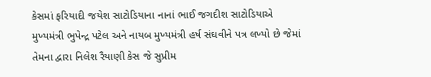કેસમાં ફરિયાદી જયેશ સાટોડિયાના નાનાં ભાઈ જગદીશ સાટોડિયાએ મુખ્યમંત્રી ભુપેન્દ્ર પટેલ અને નાયબ મુખ્યમંત્રી હર્ષ સંઘવીને પત્ર લખ્યો છે જેમાં તેમના દ્વારા નિલેશ રૈયાણી કેસ જે સુપ્રીમ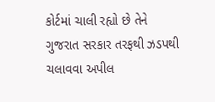કોર્ટમાં ચાલી રહ્યો છે તેને ગુજરાત સરકાર તરફથી ઝડપથી ચલાવવા અપીલ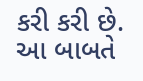કરી કરી છે. આ બાબતે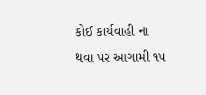કોઈ કાર્યવાહી ના થવા પર આગામી ૧૫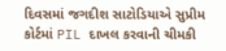દિવસમાં જગદીશ સાટોડિયાએ સુપ્રીમ કોર્ટમાં PIL દાખલ કરવાની ચીમકી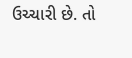ઉચ્ચારી છે. તો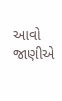આવો જાણીએ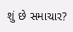શું છે સમાચાર?